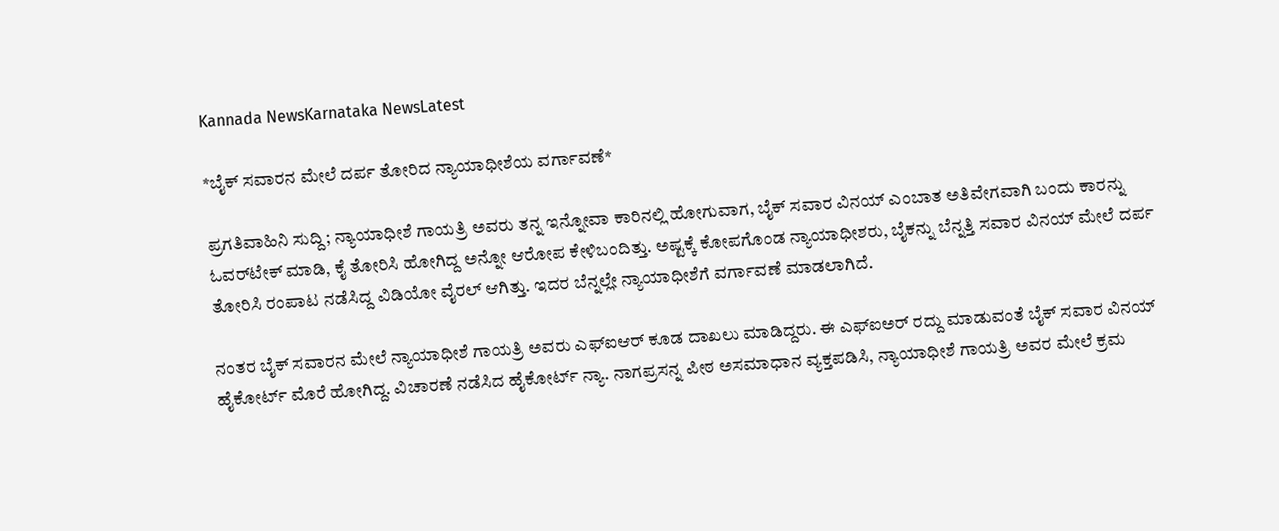Kannada NewsKarnataka NewsLatest

*ಬೈಕ್ ಸವಾರನ ಮೇಲೆ ದರ್ಪ ತೋರಿದ ನ್ಯಾಯಾಧೀಶೆಯ ವರ್ಗಾವಣೆ*

ಪ್ರಗತಿವಾಹಿನಿ ಸುದ್ದಿ; ನ್ಯಾಯಾಧೀಶೆ ಗಾಯತ್ರಿ ಅವರು ತನ್ನ ಇನ್ನೋವಾ ಕಾರಿನಲ್ಲಿ ಹೋಗುವಾಗ, ಬೈಕ್ ಸವಾರ ವಿನಯ್ ಎಂಬಾತ ಅತಿವೇಗವಾಗಿ ಬಂದು ಕಾರನ್ನು ಓವರ್‌ಟೇಕ್ ಮಾಡಿ, ಕೈ ತೋರಿಸಿ ಹೋಗಿದ್ದ ಅನ್ನೋ ಆರೋಪ ಕೇಳಿಬಂದಿತ್ತು. ಅಷ್ಟಕ್ಕೆ ಕೋಪಗೊಂಡ ನ್ಯಾಯಾಧೀಶರು, ಬೈಕನ್ನು ಬೆನ್ನತ್ತಿ ಸವಾರ ವಿನಯ್ ಮೇಲೆ ದರ್ಪ ತೋರಿಸಿ ರಂಪಾಟ ನಡೆಸಿದ್ದ ವಿಡಿಯೋ ವೈರಲ್ ಆಗಿತ್ತು. ಇದರ ಬೆನ್ನಲ್ಲೇ ನ್ಯಾಯಾಧೀಶೆಗೆ ವರ್ಗಾವಣೆ ಮಾಡಲಾಗಿದೆ.

ನಂತರ ಬೈಕ್ ಸವಾರನ ಮೇಲೆ ನ್ಯಾಯಾಧೀಶೆ ಗಾಯತ್ರಿ ಅವರು ಎಫ್‌ಐಆರ್ ಕೂಡ ದಾಖಲು ಮಾಡಿದ್ದರು. ಈ ಎಫ್‌ಐಅರ್ ರದ್ದು ಮಾಡುವಂತೆ ಬೈಕ್ ಸವಾರ ವಿನಯ್ ಹೈಕೋರ್ಟ್ ಮೊರೆ ಹೋಗಿದ್ದ. ವಿಚಾರಣೆ ನಡೆಸಿದ ಹೈಕೋರ್ಟ್ ನ್ಯಾ. ನಾಗಪ್ರಸನ್ನ ಪೀಠ ಅಸಮಾಧಾನ ವ್ಯಕ್ತಪಡಿಸಿ, ನ್ಯಾಯಾಧೀಶೆ ಗಾಯತ್ರಿ ಅವರ ಮೇಲೆ ಕ್ರಮ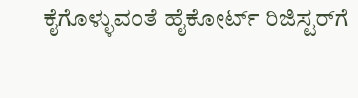ಕೈಗೊಳ್ಳುವಂತೆ ಹೈಕೋರ್ಟ್ ರಿಜಿಸ್ಟರ್‌ಗೆ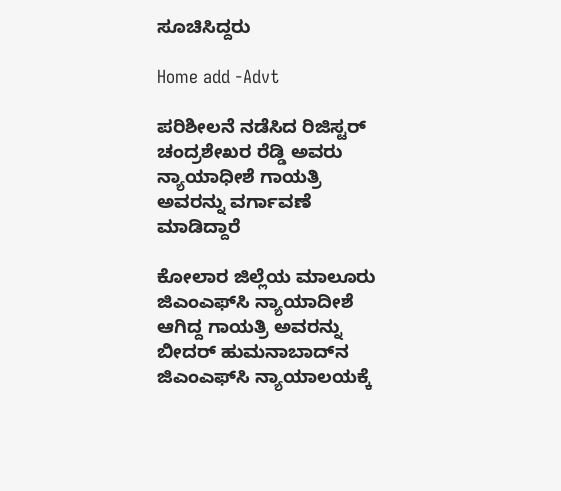ಸೂಚಿಸಿದ್ದರು

Home add -Advt

ಪರಿಶೀಲನೆ ನಡೆಸಿದ ರಿಜಿಸ್ಟರ್ ಚಂದ್ರಶೇಖರ ರೆಡ್ಡಿ ಅವರು ನ್ಯಾಯಾಧೀಶೆ ಗಾಯತ್ರಿ ಅವರನ್ನು ವರ್ಗಾವಣೆ ಮಾಡಿದ್ದಾರೆ

ಕೋಲಾರ ಜಿಲ್ಲೆಯ ಮಾಲೂರು ಜಿಎಂಎಫ್‌ಸಿ ನ್ಯಾಯಾದೀಶೆ ಆಗಿದ್ದ ಗಾಯತ್ರಿ ಅವರನ್ನು ಬೀದರ್ ಹುಮನಾಬಾದ್‌ನ ಜಿಎಂಎಫ್‌ಸಿ ನ್ಯಾಯಾಲಯಕ್ಕೆ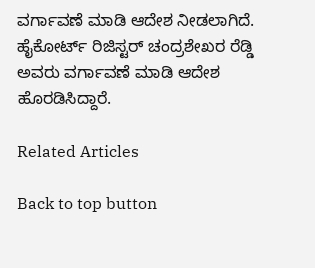ವರ್ಗಾವಣೆ ಮಾಡಿ ಆದೇಶ ನೀಡಲಾಗಿದೆ. ಹೈಕೋರ್ಟ್ ರಿಜಿಸ್ಟರ್ ಚಂದ್ರಶೇಖರ ರೆಡ್ಡಿ ಅವರು ವರ್ಗಾವಣೆ ಮಾಡಿ ಆದೇಶ ಹೊರಡಿಸಿದ್ದಾರೆ.

Related Articles

Back to top button